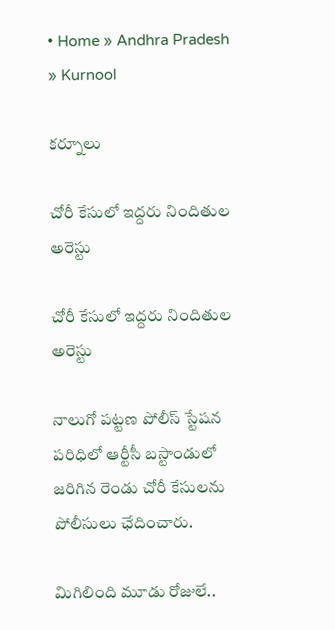• Home » Andhra Pradesh » Kurnool

కర్నూలు

చోరీ కేసులో ఇద్దరు నిందితుల అరెస్టు

చోరీ కేసులో ఇద్దరు నిందితుల అరెస్టు

నాలుగో పట్టణ పోలీస్‌ స్టేషన పరిధిలో ఆర్టీసీ బస్టాండులో జరిగిన రెండు చోరీ కేసులను పోలీసులు ఛేదించారు.

మిగిలింది మూడు రోజులే..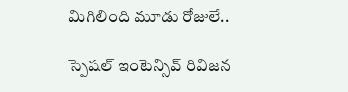మిగిలింది మూడు రోజులే..

స్పెషల్‌ ఇంటెన్సివ్‌ రివిజన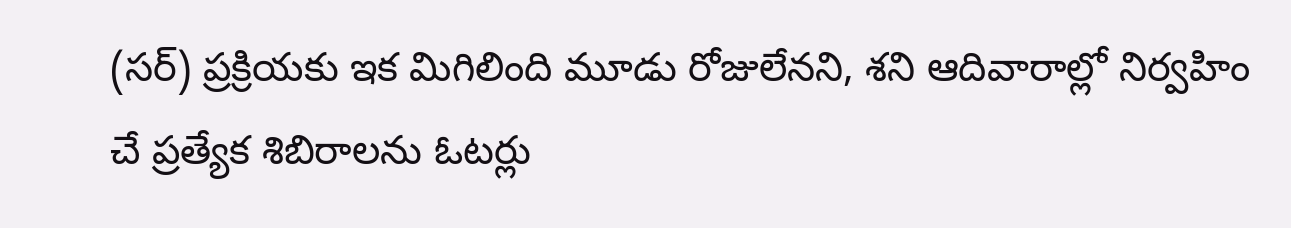(సర్‌) ప్రక్రియకు ఇక మిగిలింది మూడు రోజులేనని, శని ఆదివారాల్లో నిర్వహిం చే ప్రత్యేక శిబిరాలను ఓటర్లు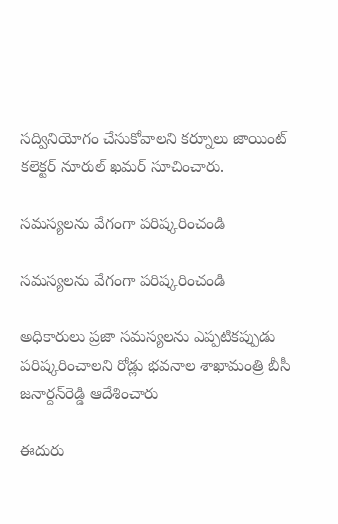సద్వినియోగం చేసుకోవాలని కర్నూలు జాయింట్‌ కలెక్టర్‌ నూరుల్‌ ఖమర్‌ సూచించారు.

సమస్యలను వేగంగా పరిష్కరించండి

సమస్యలను వేగంగా పరిష్కరించండి

అధికారులు ప్రజా సమస్యలను ఎప్పటికప్పుడు పరిష్కరించాలని రోడ్లు భవనాల శాఖామంత్రి బీసీ జనార్దన్‌రెడ్డి ఆదేశించారు

ఈదురు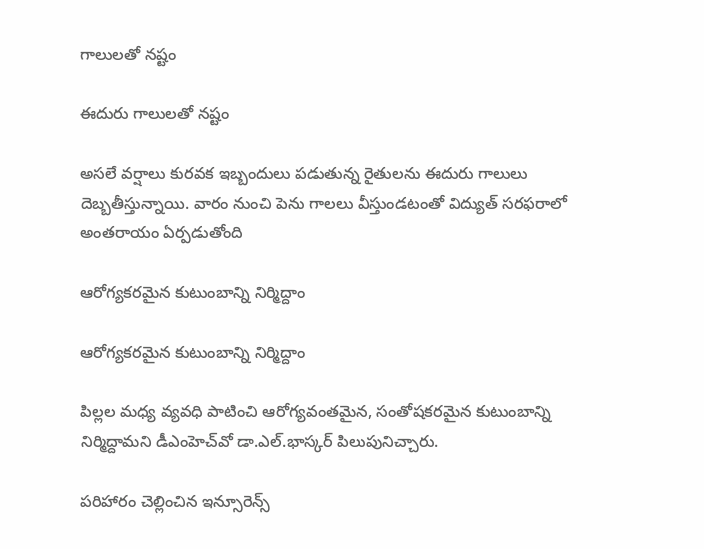గాలులతో నష్టం

ఈదురు గాలులతో నష్టం

అసలే వర్షాలు కురవక ఇబ్బందులు పడుతున్న రైతులను ఈదురు గాలులు దెబ్బతీస్తున్నాయి. వారం నుంచి పెను గాలలు వీస్తుండటంతో విద్యుత్‌ సరఫరాలో అంతరాయం ఏర్పడుతోంది

ఆరోగ్యకరమైన కుటుంబాన్ని నిర్మిద్దాం

ఆరోగ్యకరమైన కుటుంబాన్ని నిర్మిద్దాం

పిల్లల మధ్య వ్యవధి పాటించి ఆరోగ్యవంతమైన, సంతోషకరమైన కుటుంబాన్ని నిర్మిద్దామని డీఎంహెచ్‌వో డా.ఎల్‌.భాస్కర్‌ పిలుపునిచ్చారు.

పరిహారం చెల్లించిన ఇన్సూరెన్స్‌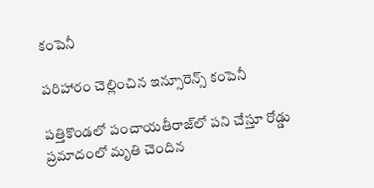కంపెనీ

పరిహారం చెల్లించిన ఇన్సూరెన్స్‌ కంపెనీ

పత్తికొండలో పంచాయతీరాజ్‌లో పని చేస్తూ రోడ్డు ప్రమాదంలో మృతి చెందిన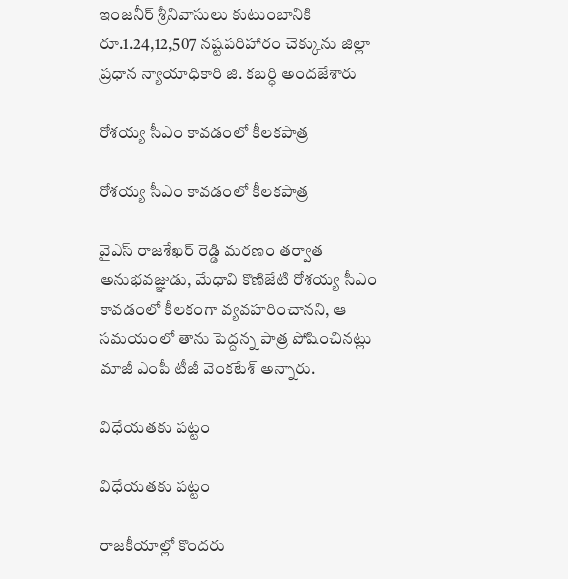ఇంజనీర్‌ శ్రీనివాసులు కుటుంబానికి రూ.1.24,12,507 నష్టపరిహారం చెక్కును జిల్లా ప్రధాన న్యాయాధికారి జి. కబర్ధి అందజేశారు

రోశయ్య సీఎం కావడంలో కీలకపాత్ర

రోశయ్య సీఎం కావడంలో కీలకపాత్ర

వైఎస్‌ రాజశేఖర్‌ రెడ్డి మరణం తర్వాత అనుభవజ్ఞుడు, మేధావి కొణిజేటి రోశయ్య సీఎం కావడంలో కీలకంగా వ్యవహరించానని, ఆ సమయంలో తాను పెద్దన్న పాత్ర పోషించినట్లు మాజీ ఎంపీ టీజీ వెంకటేశ్‌ అన్నారు.

విధేయతకు పట్టం

విధేయతకు పట్టం

రాజకీయాల్లో కొందరు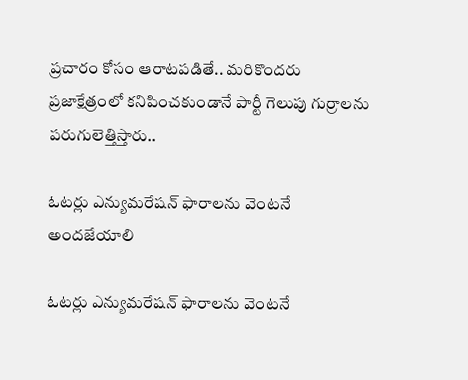ప్రచారం కోసం ఆరాటపడితే.. మరికొందరు ప్రజాక్షేత్రంలో కనిపించకుండానే పార్టీ గెలుపు గుర్రాలను పరుగులెత్తిస్తారు..

ఓటర్లు ఎన్యుమరేషన్‌ ఫారాలను వెంటనే అందజేయాలి

ఓటర్లు ఎన్యుమరేషన్‌ ఫారాలను వెంటనే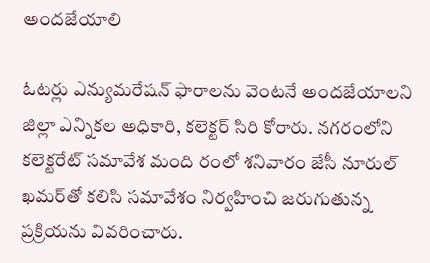అందజేయాలి

ఓటర్లు ఎన్యుమరేషన్‌ ఫారాలను వెంటనే అందజేయాలని జిల్లా ఎన్నికల అధికారి, కలెక్టర్‌ సిరి కోరారు. నగరంలోని కలెక్టరేట్‌ సమావేశ మంది రంలో శనివారం జేసీ నూరుల్‌ ఖమర్‌తో కలిసి సమావేశం నిర్వహించి జరుగుతున్న ప్రక్రియను వివరించారు.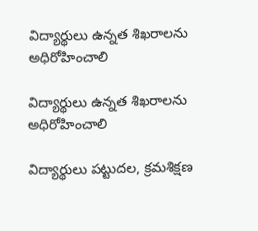విద్యార్థులు ఉన్నత శిఖరాలను అధిరోహించాలి

విద్యార్థులు ఉన్నత శిఖరాలను అధిరోహించాలి

విద్యార్థులు పట్టుదల, క్రమశిక్షణ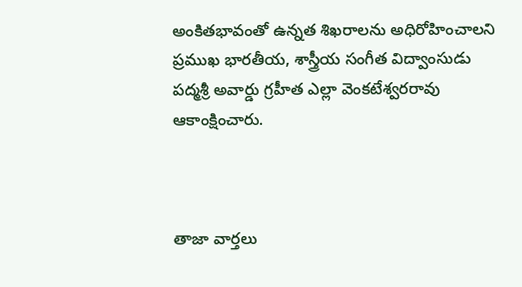అంకితభావంతో ఉన్నత శిఖరాలను అధిరోహించాలని ప్రముఖ భారతీయ, శాస్త్రీయ సంగీత విద్వాంసుడు పద్మశ్రీ అవార్డు గ్రహీత ఎల్లా వెంకటేశ్వరరావు ఆకాంక్షించారు.



తాజా వార్తలు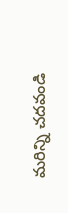మరిన్ని చదవండి